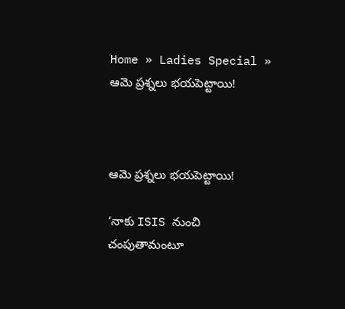Home » Ladies Special » ఆమె ప్రశ్నలు భయపెట్టాయి!



ఆమె ప్రశ్నలు భయపెట్టాయి!

‘నాకు ISIS నుంచి చంపుతామంటూ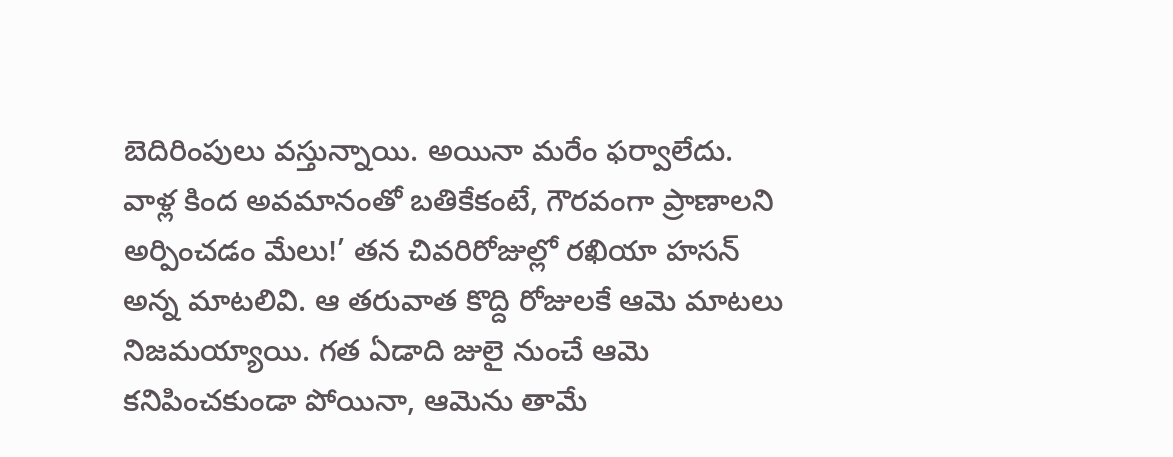బెదిరింపులు వస్తున్నాయి. అయినా మరేం ఫర్వాలేదు. వాళ్ల కింద అవమానంతో బతికేకంటే, గౌరవంగా ప్రాణాలని అర్పించడం మేలు!’ తన చివరిరోజుల్లో రఖియా హసన్‌ అన్న మాటలివి. ఆ తరువాత కొద్ది రోజులకే ఆమె మాటలు నిజమయ్యాయి. గత ఏడాది జులై నుంచే ఆమె కనిపించకుండా పోయినా, ఆమెను తామే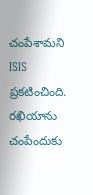చంపేశామని ISIS ప్రకటించింది. రఖియాను చంపేందుకు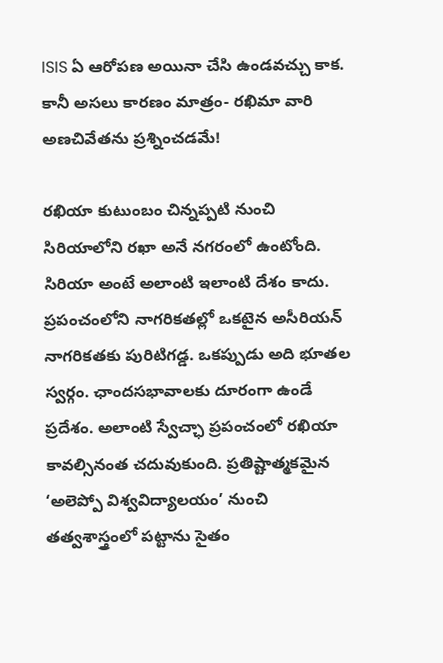ISIS ఏ ఆరోపణ అయినా చేసి ఉండవచ్చు కాక. కానీ అసలు కారణం మాత్రం- రఖిమా వారి అణచివేతను ప్రశ్నించడమే!

రఖియా కుటుంబం చిన్నప్పటి నుంచి సిరియాలోని రఖా అనే నగరంలో ఉంటోంది. సిరియా అంటే అలాంటి ఇలాంటి దేశం కాదు. ప్రపంచంలోని నాగరికతల్లో ఒకటైన అసీరియన్‌ నాగరికతకు పురిటిగడ్డ. ఒకప్పుడు అది భూతల స్వర్గం. ఛాందసభావాలకు దూరంగా ఉండే ప్రదేశం. అలాంటి స్వేచ్ఛా ప్రపంచంలో రఖియా కావల్సినంత చదువుకుంది. ప్రతిష్టాత్మకమైన ‘అలెప్పో విశ్వవిద్యాలయం’ నుంచి తత్వశాస్త్రంలో పట్టాను సైతం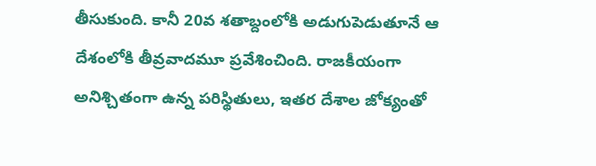తీసుకుంది. కానీ 20వ శతాబ్దంలోకి అడుగుపెడుతూనే ఆ దేశంలోకి తీవ్రవాదమూ ప్రవేశించింది. రాజకీయంగా అనిశ్చితంగా ఉన్న పరిస్థితులు, ఇతర దేశాల జోక్యంతో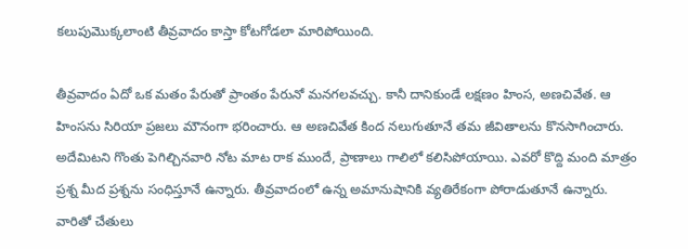కలుపుమొక్కలాంటి తీవ్రవాదం కాస్తా కోటగోడలా మారిపోయింది.

తీవ్రవాదం ఏదో ఒక మతం పేరుతో ప్రాంతం పేరునో మనగలవచ్చు. కానీ దానికుండే లక్షణం హింస, అణచివేత. ఆ హింసను సిరియా ప్రజలు మౌనంగా భరించారు. ఆ అణచివేత కింద నలుగుతూనే తమ జీవితాలను కొనసాగించారు. అదేమిటని గొంతు పెగిల్చినవారి నోట మాట రాక ముందే, ప్రాణాలు గాలిలో కలిసిపోయాయి. ఎవరో కొద్ది మంది మాత్రం ప్రశ్న మీద ప్రశ్నను సంధిస్తూనే ఉన్నారు. తీవ్రవాదంలో ఉన్న అమానుషానికి వ్యతిరేకంగా పోరాడుతూనే ఉన్నారు. వారితో చేతులు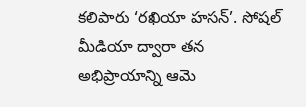కలిపారు ‘రఖియా హసన్‌’. సోషల్‌ మీడియా ద్వారా తన అభిప్రాయాన్ని ఆమె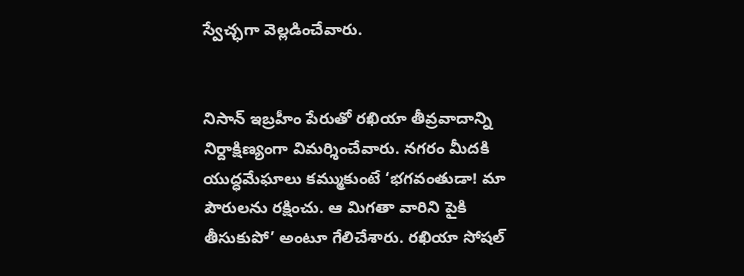స్వేచ్ఛగా వెల్లడించేవారు.


నిసాన్‌ ఇబ్రహీం పేరుతో రఖియా తీవ్రవాదాన్ని నిర్దాక్షిణ్యంగా విమర్శించేవారు. నగరం మీదకి యుద్ధమేఘాలు కమ్ముకుంటే ‘భగవంతుడా! మా పౌరులను రక్షించు. ఆ మిగతా వారిని పైకి తీసుకుపో’ అంటూ గేలిచేశారు. రఖియా సోషల్‌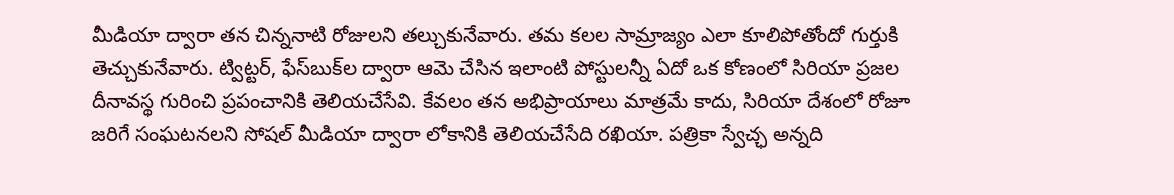మీడియా ద్వారా తన చిన్ననాటి రోజులని తల్చుకునేవారు. తమ కలల సామ్రాజ్యం ఎలా కూలిపోతోందో గుర్తుకి తెచ్చుకునేవారు. ట్విట్టర్‌, ఫేస్‌బుక్‌ల ద్వారా ఆమె చేసిన ఇలాంటి పోస్టులన్నీ ఏదో ఒక కోణంలో సిరియా ప్రజల దీనావస్థ గురించి ప్రపంచానికి తెలియచేసేవి. కేవలం తన అభిప్రాయాలు మాత్రమే కాదు, సిరియా దేశంలో రోజూ జరిగే సంఘటనలని సోషల్ మీడియా ద్వారా లోకానికి తెలియచేసేది రఖియా. పత్రికా స్వేచ్ఛ అన్నది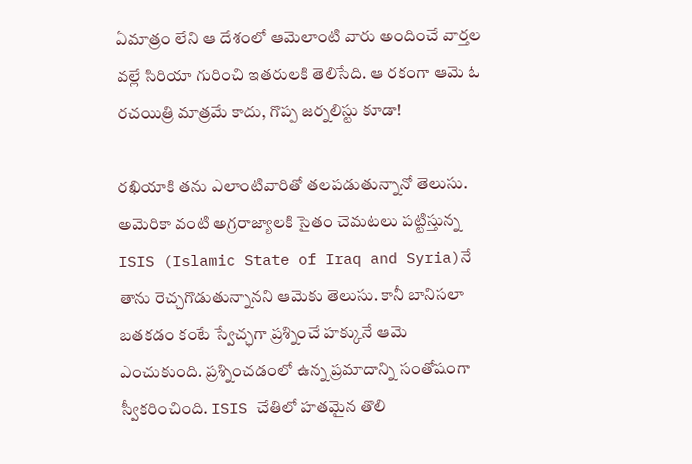ఏమాత్రం లేని ఆ దేశంలో ఆమెలాంటి వారు అందించే వార్తల వల్లే సిరియా గురించి ఇతరులకి తెలిసేది. ఆ రకంగా ఆమె ఓ రచయిత్రి మాత్రమే కాదు, గొప్ప జర్నలిస్టు కూడా!

రఖియాకి తను ఎలాంటివారితో తలపడుతున్నానో తెలుసు. అమెరికా వంటి అగ్రరాజ్యాలకి సైతం చెమటలు పట్టిస్తున్న ISIS (Islamic State of Iraq and Syria)నే తాను రెచ్చగొడుతున్నానని ఆమెకు తెలుసు. కానీ బానిసలా బతకడం కంటే స్వేచ్ఛగా ప్రశ్నించే హక్కునే ఆమె ఎంచుకుంది. ప్రశ్నించడంలో ఉన్న ప్రమాదాన్ని సంతోషంగా స్వీకరించింది. ISIS చేతిలో హతమైన తొలి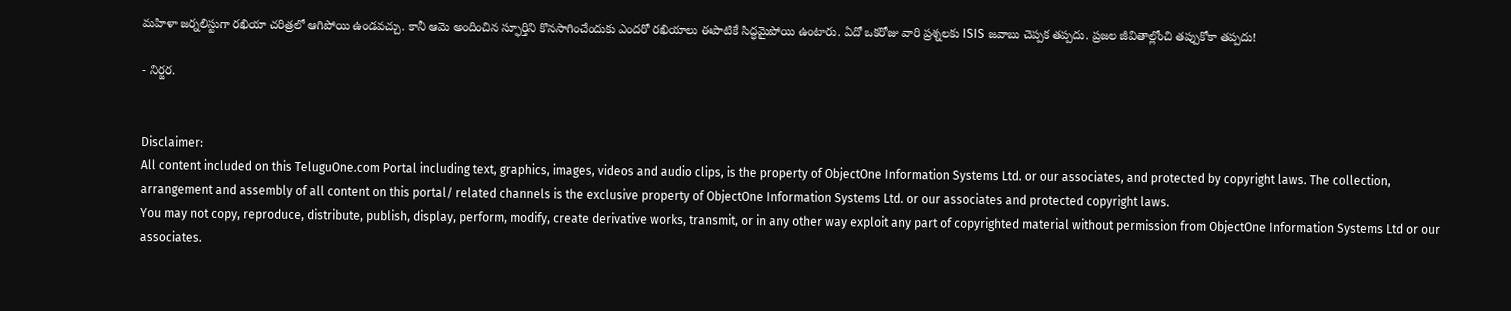మహిళా జర్నలిస్టుగా రఖియా చరిత్రలో ఆగిపోయి ఉండవచ్చు. కానీ ఆమె అందించిన స్ఫూర్తిని కొనసాగించేందుకు ఎందరో రఖియాలు ఈపాటికే సిద్ధమైపోయి ఉంటారు. ఏదో ఒకరోజు వారి ప్రశ్నలకు ISIS జవాబు చెప్పక తప్పదు. ప్రజల జీవితాల్లోంచి తప్పుకోకా తప్పదు!

- నిర్జర.


Disclaimer:
All content included on this TeluguOne.com Portal including text, graphics, images, videos and audio clips, is the property of ObjectOne Information Systems Ltd. or our associates, and protected by copyright laws. The collection, arrangement and assembly of all content on this portal/ related channels is the exclusive property of ObjectOne Information Systems Ltd. or our associates and protected copyright laws.
You may not copy, reproduce, distribute, publish, display, perform, modify, create derivative works, transmit, or in any other way exploit any part of copyrighted material without permission from ObjectOne Information Systems Ltd or our associates.